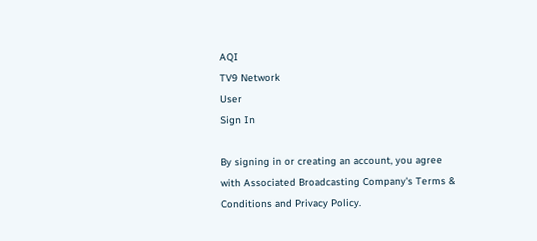AQI
TV9 Network
User
Sign In

By signing in or creating an account, you agree with Associated Broadcasting Company's Terms & Conditions and Privacy Policy.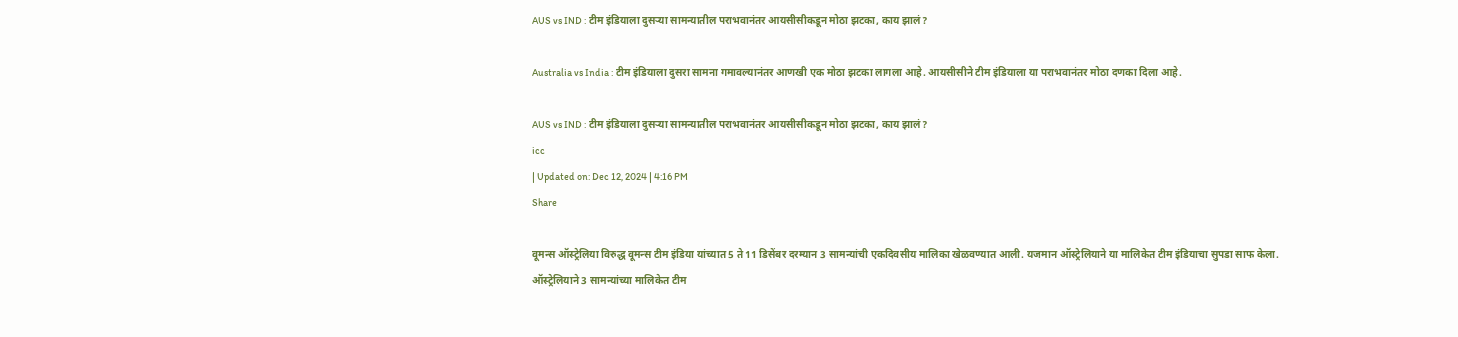AUS vs IND : टीम इंडियाला दुसऱ्या सामन्यातील पराभवानंतर आयसीसीकडून मोठा झटका, काय झालं?

Australia vs India : टीम इंडियाला दुसरा सामना गमावल्यानंतर आणखी एक मोठा झटका लागला आहे. आयसीसीने टीम इंडियाला या पराभवानंतर मोठा दणका दिला आहे.

AUS vs IND : टीम इंडियाला दुसऱ्या सामन्यातील पराभवानंतर आयसीसीकडून मोठा झटका, काय झालं?
icc
| Updated on: Dec 12, 2024 | 4:16 PM
Share

वूमन्स ऑस्ट्रेलिया विरुद्ध वूमन्स टीम इंडिया यांच्यात 5 ते 11 डिसेंबर दरम्यान 3 सामन्यांची एकदिवसीय मालिका खेळवण्यात आली. यजमान ऑस्ट्रेलियाने या मालिकेत टीम इंडियाचा सुपडा साफ केला. ऑस्ट्रेलियाने 3 सामन्यांच्या मालिकेत टीम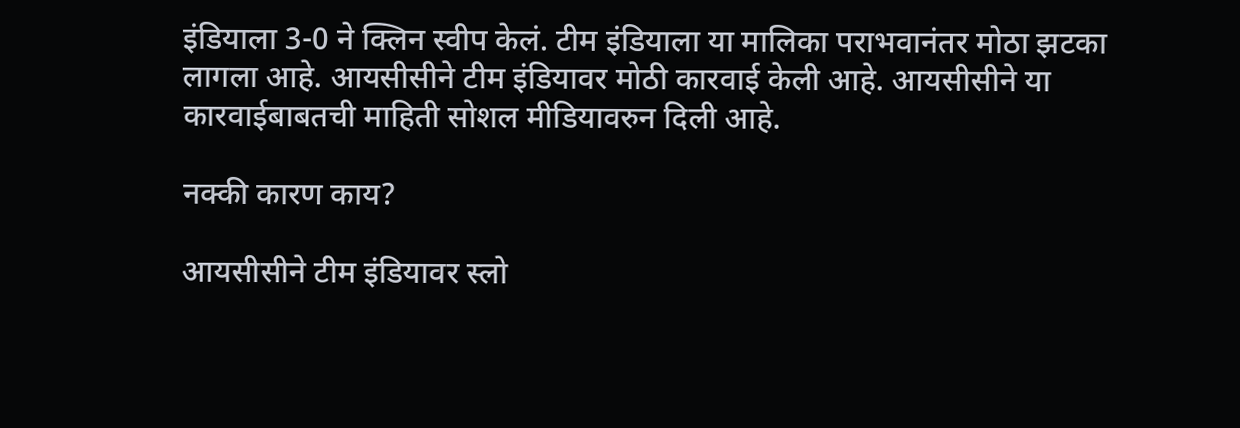इंडियाला 3-0 ने क्लिन स्वीप केलं. टीम इंडियाला या मालिका पराभवानंतर मोठा झटका लागला आहे. आयसीसीने टीम इंडियावर मोठी कारवाई केली आहे. आयसीसीने या कारवाईबाबतची माहिती सोशल मीडियावरुन दिली आहे.

नक्की कारण काय?

आयसीसीने टीम इंडियावर स्लो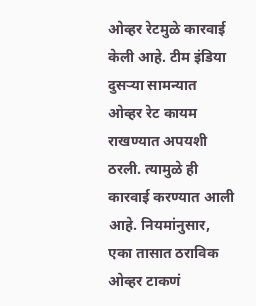ओव्हर रेटमुळे कारवाई केली आहे. टीम इंडिया दुसऱ्या सामन्यात ओव्हर रेट कायम राखण्यात अपयशी ठरली. त्यामुळे ही कारवाई करण्यात आली आहे. नियमांनुसार, एका तासात ठराविक ओव्हर टाकणं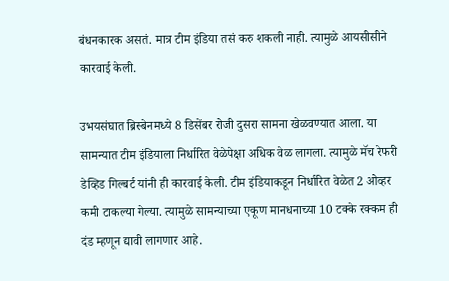बंधनकारक असतं. मात्र टीम इंडिया तसं करु शकली नाही. त्यामुळे आयसीसीने कारवाई केली.

उभयसंघात ब्रिस्बेनमध्ये 8 डिसेंबर रोजी दुसरा सामना खेळवण्यात आला. या सामन्यात टीम इंडियाला निर्धारित वेळेपेक्षा अधिक वेळ लागला. त्यामुळे मॅच रेफरी डेव्हिड गिल्बर्ट यांनी ही कारवाई केली. टीम इंडियाकडून निर्धारित वेळेत 2 ओव्हर कमी टाकल्या गेल्या. त्यामुळे सामन्याच्या एकूण मानधनाच्या 10 टक्के रक्कम ही दंड म्हणून द्यावी लागणार आहे.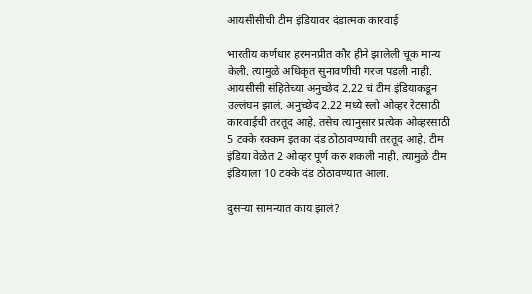आयसीसीची टीम इंडियावर दंडात्मक कारवाई

भारतीय कर्णधार हरमनप्रीत कौर हीने झालेली चूक मान्य केली. त्यामुळे अधिकृत सुनावणीची गरज पडली नाही. आयसीसी संहितेच्या अनुच्छेद 2.22 चं टीम इंडियाकडून उल्लंघन झालं. अनुच्छेद 2.22 मध्ये स्लो ओव्हर रेटसाठी कारवाईची तरतूद आहे. तसेच त्यानुसार प्रत्येक ओव्हरसाठी 5 टक्के रक्कम इतका दंड ठोठावण्याची तरतूद आहे. टीम इंडिया वेळेत 2 ओव्हर पूर्ण करु शकली नाही. त्यामुळे टीम इंडियाला 10 टक्के दंड ठोठावण्यात आला.

दुसऱ्या सामन्यात काय झालं?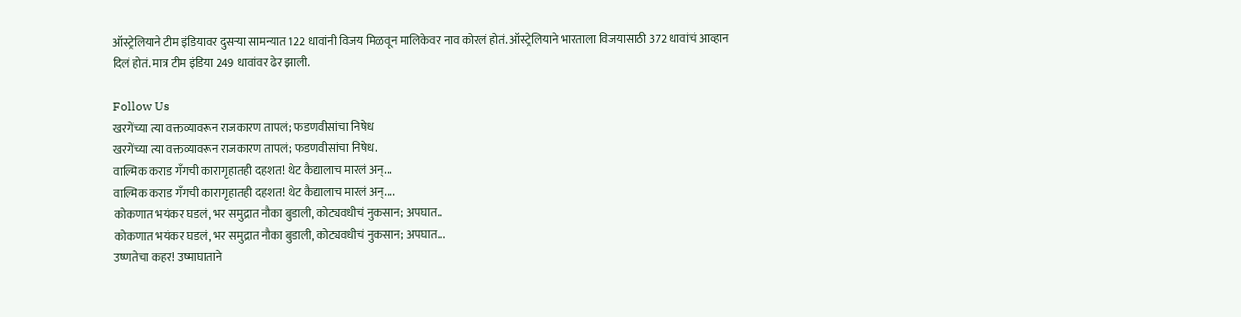ऑस्ट्रेलियाने टीम इंडियावर दुसऱ्या सामन्यात 122 धावांनी विजय मिळवून मालिकेवर नाव कोरलं होतं. ऑस्ट्रेलियाने भारताला विजयासाठी 372 धावांचं आव्हान दिलं होतं. मात्र टीम इंडिया 249 धावांवर ढेर झाली.

Follow Us
खरगेंच्या त्या वक्तव्यावरून राजकारण तापलं; फडणवीसांचा निषेध
खरगेंच्या त्या वक्तव्यावरून राजकारण तापलं; फडणवीसांचा निषेध.
वाल्मिक कराड गँगची कारागृहातही दहशत! थेट कैद्यालाच मारलं अन्...
वाल्मिक कराड गँगची कारागृहातही दहशत! थेट कैद्यालाच मारलं अन्....
कोकणात भयंकर घडलं, भर समुद्रात नौका बुडाली, कोट्यवधीचं नुकसान; अपघात..
कोकणात भयंकर घडलं, भर समुद्रात नौका बुडाली, कोट्यवधीचं नुकसान; अपघात...
उष्णतेचा कहर! उष्माघाताने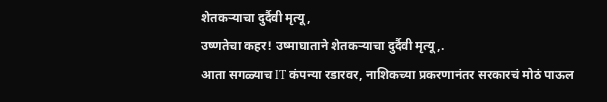शेतकऱ्याचा दुर्दैवी मृत्यू,
उष्णतेचा कहर! उष्माघाताने शेतकऱ्याचा दुर्दैवी मृत्यू,.
आता सगळ्याच IT कंपन्या रडारवर, नाशिकच्या प्रकरणानंतर सरकारचं मोठं पाऊल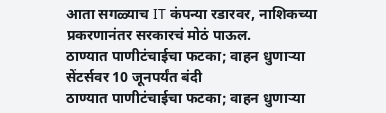आता सगळ्याच IT कंपन्या रडारवर, नाशिकच्या प्रकरणानंतर सरकारचं मोठं पाऊल.
ठाण्यात पाणीटंचाईचा फटका; वाहन धुणाऱ्या सेंटर्सवर 10 जूनपर्यंत बंदी
ठाण्यात पाणीटंचाईचा फटका; वाहन धुणाऱ्या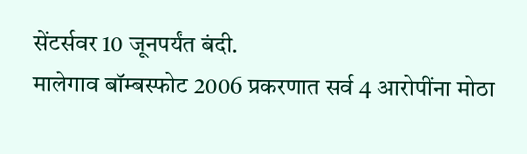सेंटर्सवर 10 जूनपर्यंत बंदी.
मालेगाव बॉम्बस्फोट 2006 प्रकरणात सर्व 4 आरोपींना मोठा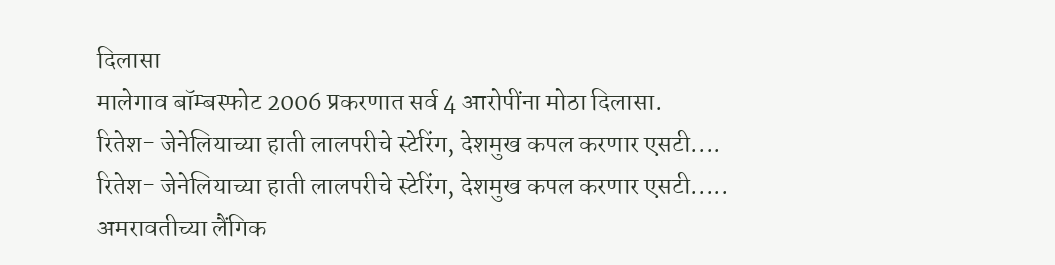दिलासा
मालेगाव बॉम्बस्फोट 2006 प्रकरणात सर्व 4 आरोपींना मोठा दिलासा.
रितेश- जेनेलियाच्या हाती लालपरीचे स्टेरिंग, देशमुख कपल करणार एसटी....
रितेश- जेनेलियाच्या हाती लालपरीचे स्टेरिंग, देशमुख कपल करणार एसटी.....
अमरावतीच्या लैंगिक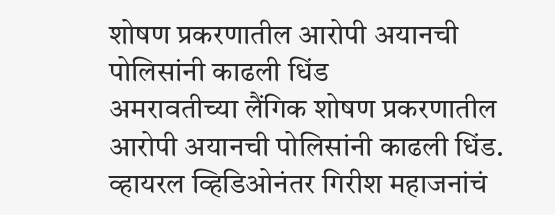शोषण प्रकरणातील आरोपी अयानची पोलिसांनी काढली धिंड
अमरावतीच्या लैंगिक शोषण प्रकरणातील आरोपी अयानची पोलिसांनी काढली धिंड.
व्हायरल व्हिडिओनंतर गिरीश महाजनांचं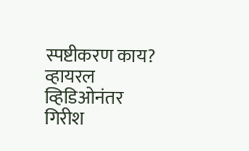स्पष्टीकरण काय?
व्हायरल व्हिडिओनंतर गिरीश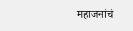महाजनांचं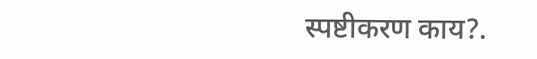स्पष्टीकरण काय?.